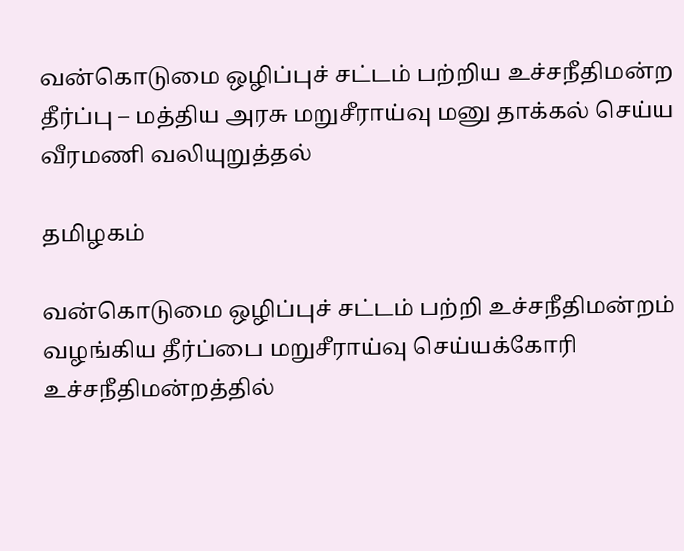வன்கொடுமை ஒழிப்புச் சட்டம் பற்றிய உச்சநீதிமன்ற தீர்ப்பு – மத்திய அரசு மறுசீராய்வு மனு தாக்கல் செய்ய வீரமணி வலியுறுத்தல்

தமிழகம்

வன்கொடுமை ஒழிப்புச் சட்டம் பற்றி உச்சநீதிமன்றம் வழங்கிய தீர்ப்பை மறுசீராய்வு செய்யக்கோரி உச்சநீதிமன்றத்தில்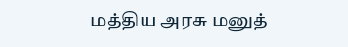மத்திய அரசு மனுத்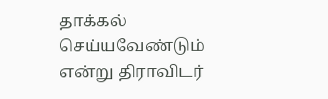தாக்கல் செய்யவேண்டும் என்று திராவிடர்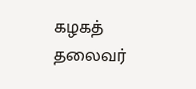கழகத் தலைவர்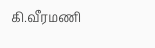கி.வீரமணி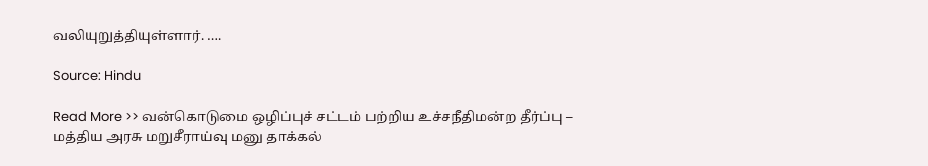வலியுறுத்தியுள்ளார். ….

Source: Hindu

Read More >> வன்கொடுமை ஒழிப்புச் சட்டம் பற்றிய உச்சநீதிமன்ற தீர்ப்பு – மத்திய அரசு மறுசீராய்வு மனு தாக்கல்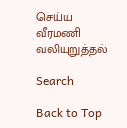செய்ய வீரமணி வலியுறுத்தல்

Search

Back to Top